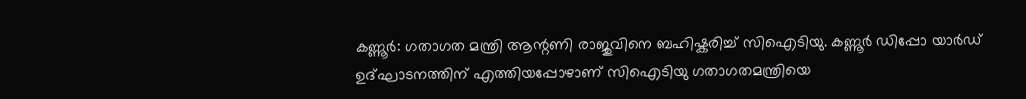കണ്ണൂർ: ഗതാഗത മന്ത്രി ആന്റണി രാജുവിനെ ബഹിഷ്കരിച്ച് സിഐടിയു. കണ്ണൂർ ഡിപ്പോ യാർഡ് ഉദ്ഘാടനത്തിന് എത്തിയപ്പോഴാണ് സിഐടിയു ഗതാഗതമന്ത്രിയെ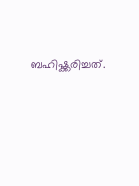ബഹിഷ്ക്കരിച്ചത്.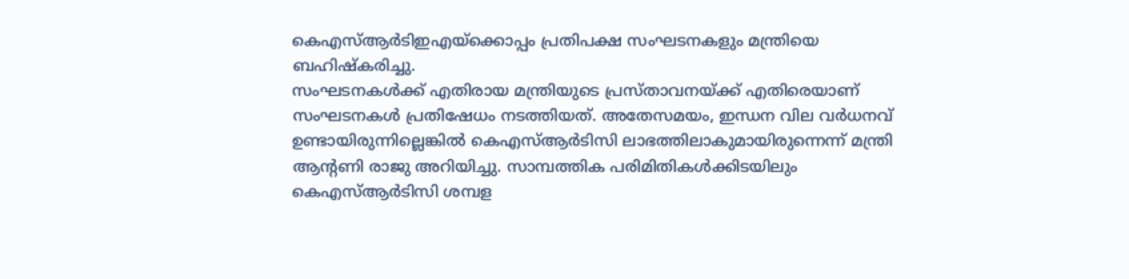കെഎസ്ആർടിഇഎയ്ക്കൊപ്പം പ്രതിപക്ഷ സംഘടനകളും മന്ത്രിയെ ബഹിഷ്കരിച്ചു.
സംഘടനകൾക്ക് എതിരായ മന്ത്രിയുടെ പ്രസ്താവനയ്ക്ക് എതിരെയാണ് സംഘടനകൾ പ്രതിഷേധം നടത്തിയത്. അതേസമയം, ഇന്ധന വില വർധനവ് ഉണ്ടായിരുന്നില്ലെങ്കിൽ കെഎസ്ആർടിസി ലാഭത്തിലാകുമായിരുന്നെന്ന് മന്ത്രി ആന്റണി രാജു അറിയിച്ചു. സാമ്പത്തിക പരിമിതികൾക്കിടയിലും കെഎസ്ആർടിസി ശമ്പള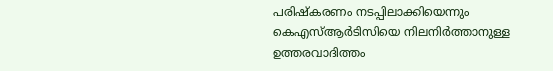പരിഷ്കരണം നടപ്പിലാക്കിയെന്നും കെഎസ്ആർടിസിയെ നിലനിർത്താനുള്ള ഉത്തരവാദിത്തം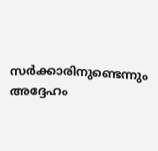സർക്കാരിനുണ്ടെന്നും അദ്ദേഹം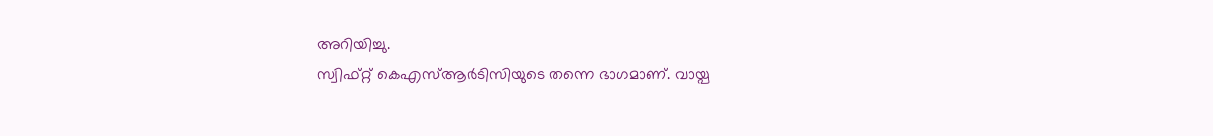അറിയിച്ചു.
സ്വിഫ്റ്റ് കെഎസ്ആർടിസിയുടെ തന്നെ ഭാഗമാണ്. വായ്പ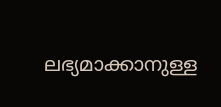ലഭ്യമാക്കാനുള്ള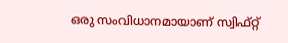ഒരു സംവിധാനമായാണ് സ്വിഫ്റ്റ്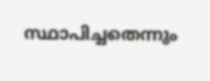സ്ഥാപിച്ചതെന്നും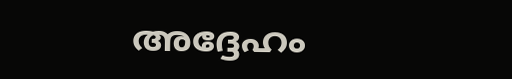അദ്ദേഹം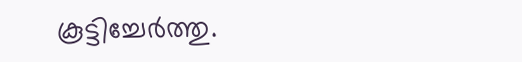കൂട്ടിച്ചേർത്തു.